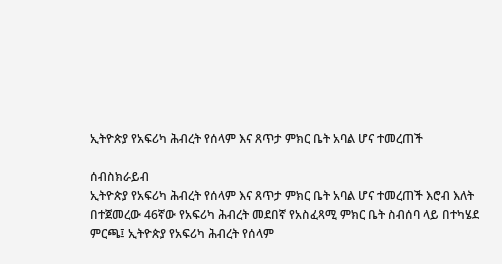ኢትዮጵያ የአፍሪካ ሕብረት የሰላም እና ጸጥታ ምክር ቤት አባል ሆና ተመረጠች

ሰብስክራይብ
ኢትዮጵያ የአፍሪካ ሕብረት የሰላም እና ጸጥታ ምክር ቤት አባል ሆና ተመረጠች እሮብ እለት በተጀመረው 46ኛው የአፍሪካ ሕብረት መደበኛ የአስፈጻሚ ምክር ቤት ስብሰባ ላይ በተካሄደ ምርጫ፤ ኢትዮጵያ የአፍሪካ ሕብረት የሰላም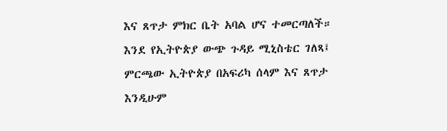እና ጸጥታ ምክር ቤት አባል ሆና ተመርጣለች። እንደ የኢትዮጵያ ውጭ ጉዳይ ሚኒስቴር ገለጻ፤ ምርጫው ኢትዮጵያ በአፍሪካ ሰላም እና ጸጥታ እንዲሁም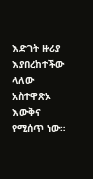እድገት ዙሪያ እያበረከተችው ላለው አስተዋጽኦ እውቅና የሚሰጥ ነው።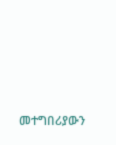መተግበሪያውን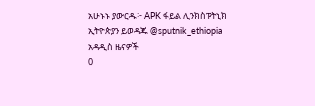አሁኑኑ ያውርዱ፦ APK ፋይል ሊንክስፑትኒክ ኢትዮጵያን ይወዳጁ @sputnik_ethiopia
አዳዲስ ዜናዎች
0